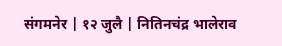संगमनेर | १२ जुलै | नितिनचंद्र भालेराव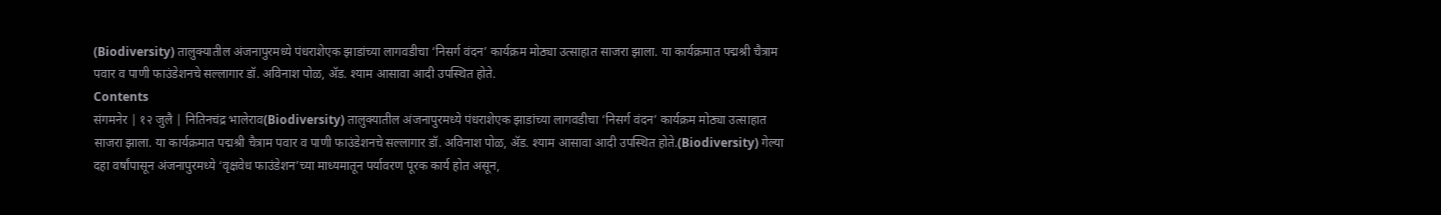(Biodiversity) तालुक्यातील अंजनापुरमध्ये पंधराशेएक झाडांच्या लागवडीचा ‘निसर्ग वंदन’ कार्यक्रम मोठ्या उत्साहात साजरा झाला. या कार्यक्रमात पद्मश्री चैत्राम पवार व पाणी फाउंडेशनचे सल्लागार डॉ. अविनाश पोळ, ॲड. श्याम आसावा आदी उपस्थित होते.
Contents
संगमनेर | १२ जुलै | नितिनचंद्र भालेराव(Biodiversity) तालुक्यातील अंजनापुरमध्ये पंधराशेएक झाडांच्या लागवडीचा ‘निसर्ग वंदन’ कार्यक्रम मोठ्या उत्साहात साजरा झाला. या कार्यक्रमात पद्मश्री चैत्राम पवार व पाणी फाउंडेशनचे सल्लागार डॉ. अविनाश पोळ, ॲड. श्याम आसावा आदी उपस्थित होते.(Biodiversity) गेल्या दहा वर्षांपासून अंजनापुरमध्ये ‘वृक्षवेध फाउंडेशन’च्या माध्यमातून पर्यावरण पूरक कार्य होत असून,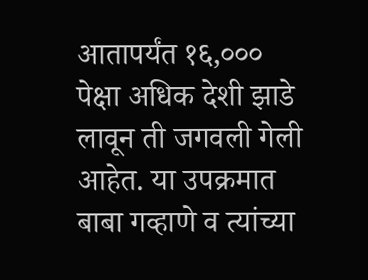आतापर्यंत १६,००० पेक्षा अधिक देशी झाडे लावून ती जगवली गेली आहेत. या उपक्रमात बाबा गव्हाणे व त्यांच्या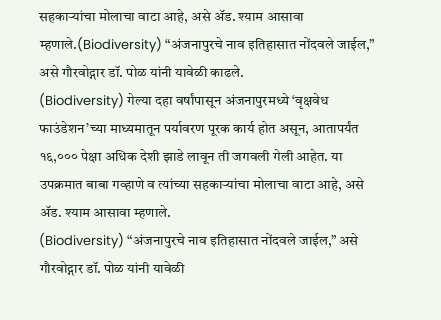सहकाऱ्यांचा मोलाचा वाटा आहे, असे ॲड. श्याम आसावा म्हणाले.(Biodiversity) “अंजनापुरचे नाव इतिहासात नोंदवले जाईल,” असे गौरवोद्गार डॉ. पोळ यांनी यावेळी काढले.
(Biodiversity) गेल्या दहा वर्षांपासून अंजनापुरमध्ये ‘वृक्षवेध फाउंडेशन’च्या माध्यमातून पर्यावरण पूरक कार्य होत असून, आतापर्यंत १६,००० पेक्षा अधिक देशी झाडे लावून ती जगवली गेली आहेत. या उपक्रमात बाबा गव्हाणे व त्यांच्या सहकाऱ्यांचा मोलाचा वाटा आहे, असे ॲड. श्याम आसावा म्हणाले.
(Biodiversity) “अंजनापुरचे नाव इतिहासात नोंदवले जाईल,” असे गौरवोद्गार डॉ. पोळ यांनी यावेळी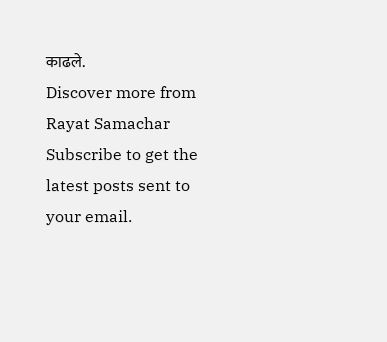काढले.
Discover more from Rayat Samachar
Subscribe to get the latest posts sent to your email.